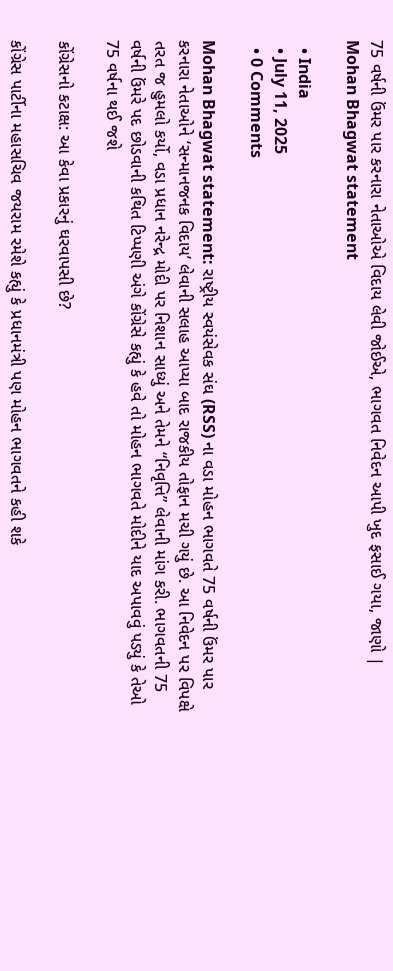75 વર્ષની ઉંમર પાર કરનારા નેતાઓએ વિદાય લેવી જોઈએ, ભાગવત નિવેદન આપી ખુદ ફસાઈ ગયા, જાણો | Mohan Bhagwat statement

  • India
  • July 11, 2025
  • 0 Comments

Mohan Bhagwat statement: રાષ્ટ્રીય સ્વયંસેવક સંઘ (RSS) ના વડા મોહન ભાગવતે 75 વર્ષની ઉંમર પાર કરનારા નેતાઓને ‘સન્માનજનક વિદાય’ લેવાની સલાહ આપ્યા બાદ રાજકીય તોફાન મચી ગયું છે. આ નિવેદન પર વિપક્ષે તરત જ હુમલો કર્યો, વડા પ્રધાન નરેન્દ્ર મોદી પર નિશાન સાધ્યું અને તેમને “નિવૃત્તિ” લેવાની માંગ કરી. ભાગવતની 75 વર્ષની ઉંમરે પદ છોડવાની કથિત ટિપ્પણી અંગે કોંગ્રેસે કહ્યું કે હવે તો મોહન ભાગવતે મોદીને યાદ અપાવવું પડ્યું કે તેઓ 75 વર્ષના થઈ જશે

કોંગ્રેસનો કટાક્ષ: આ કેવા પ્રકારનું ઘરવાપસી છે?

કોંગ્રેસ પાર્ટીના મહાસચિવ જયરામ રમેશે કહ્યું કે પ્રધાનમંત્રી પણ મોહન ભાગવતને કહી શકે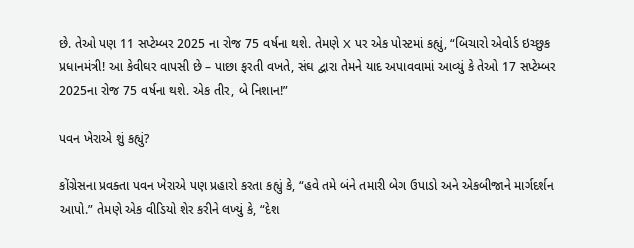છે. તેઓ પણ 11 સપ્ટેમ્બર 2025 ના રોજ 75 વર્ષના થશે. તેમણે X પર એક પોસ્ટમાં કહ્યું, “બિચારો એવોર્ડ ઇચ્છુક પ્રધાનમંત્રી! આ કેવીઘર વાપસી છે – પાછા ફરતી વખતે, સંઘ દ્વારા તેમને યાદ અપાવવામાં આવ્યું કે તેઓ 17 સપ્ટેમ્બર 2025ના રોજ 75 વર્ષના થશે. એક તીર, બે નિશાન!”

પવન ખેરાએ શું કહ્યું?

કોંગ્રેસના પ્રવક્તા પવન ખેરાએ પણ પ્રહારો કરતા કહ્યું કે, “હવે તમે બંને તમારી બેગ ઉપાડો અને એકબીજાને માર્ગદર્શન આપો.” તેમણે એક વીડિયો શેર કરીને લખ્યું કે, “દેશ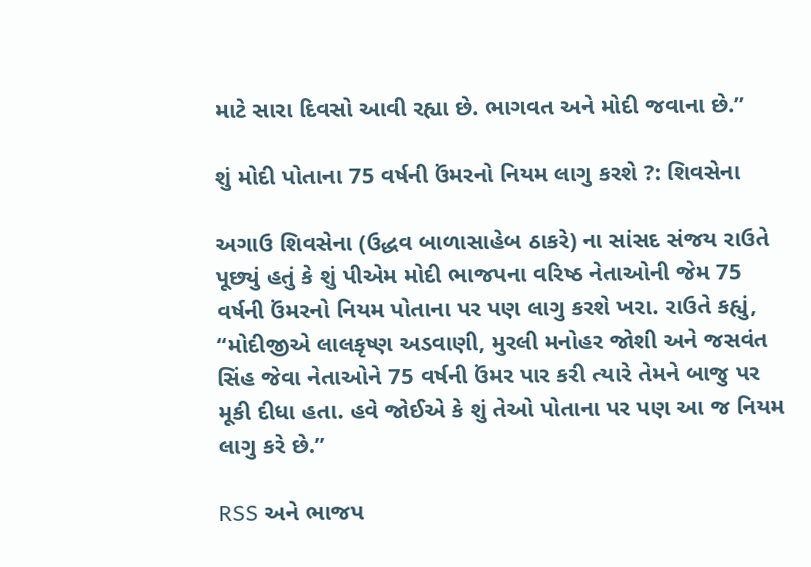માટે સારા દિવસો આવી રહ્યા છે. ભાગવત અને મોદી જવાના છે.”

શું મોદી પોતાના 75 વર્ષની ઉંમરનો નિયમ લાગુ કરશે ?: શિવસેના

અગાઉ શિવસેના (ઉદ્ધવ બાળાસાહેબ ઠાકરે) ના સાંસદ સંજય રાઉતે પૂછ્યું હતું કે શું પીએમ મોદી ભાજપના વરિષ્ઠ નેતાઓની જેમ 75 વર્ષની ઉંમરનો નિયમ પોતાના પર પણ લાગુ કરશે ખરા. રાઉતે કહ્યું, “મોદીજીએ લાલકૃષ્ણ અડવાણી, મુરલી મનોહર જોશી અને જસવંત સિંહ જેવા નેતાઓને 75 વર્ષની ઉંમર પાર કરી ત્યારે તેમને બાજુ પર મૂકી દીધા હતા. હવે જોઈએ કે શું તેઓ પોતાના પર પણ આ જ નિયમ લાગુ કરે છે.”

RSS અને ભાજપ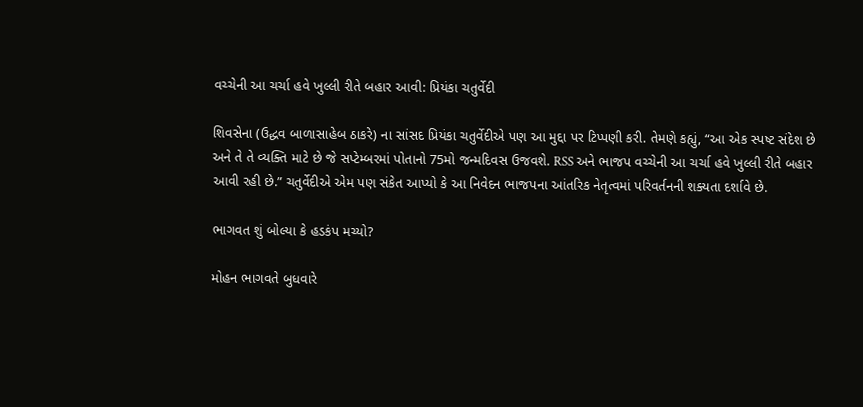વચ્ચેની આ ચર્ચા હવે ખુલ્લી રીતે બહાર આવી: પ્રિયંકા ચતુર્વેદી

શિવસેના (ઉદ્ધવ બાળાસાહેબ ઠાકરે) ના સાંસદ પ્રિયંકા ચતુર્વેદીએ પણ આ મુદ્દા પર ટિપ્પણી કરી. તેમણે કહ્યું, “આ એક સ્પષ્ટ સંદેશ છે અને તે તે વ્યક્તિ માટે છે જે સપ્ટેમ્બરમાં પોતાનો 75મો જન્મદિવસ ઉજવશે. RSS અને ભાજપ વચ્ચેની આ ચર્ચા હવે ખુલ્લી રીતે બહાર આવી રહી છે.” ચતુર્વેદીએ એમ પણ સંકેત આપ્યો કે આ નિવેદન ભાજપના આંતરિક નેતૃત્વમાં પરિવર્તનની શક્યતા દર્શાવે છે.

ભાગવત શું બોલ્યા કે હડકંપ મચ્યો?

મોહન ભાગવતે બુધવારે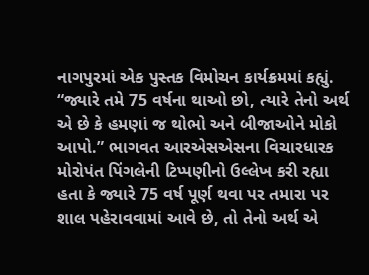નાગપુરમાં એક પુસ્તક વિમોચન કાર્યક્રમમાં કહ્યું. “જ્યારે તમે 75 વર્ષના થાઓ છો, ત્યારે તેનો અર્થ એ છે કે હમણાં જ થોભો અને બીજાઓને મોકો આપો.” ભાગવત આરએસએસના વિચારધારક મોરોપંત પિંગલેની ટિપ્પણીનો ઉલ્લેખ કરી રહ્યા હતા કે જ્યારે 75 વર્ષ પૂર્ણ થવા પર તમારા પર શાલ પહેરાવવામાં આવે છે, તો તેનો અર્થ એ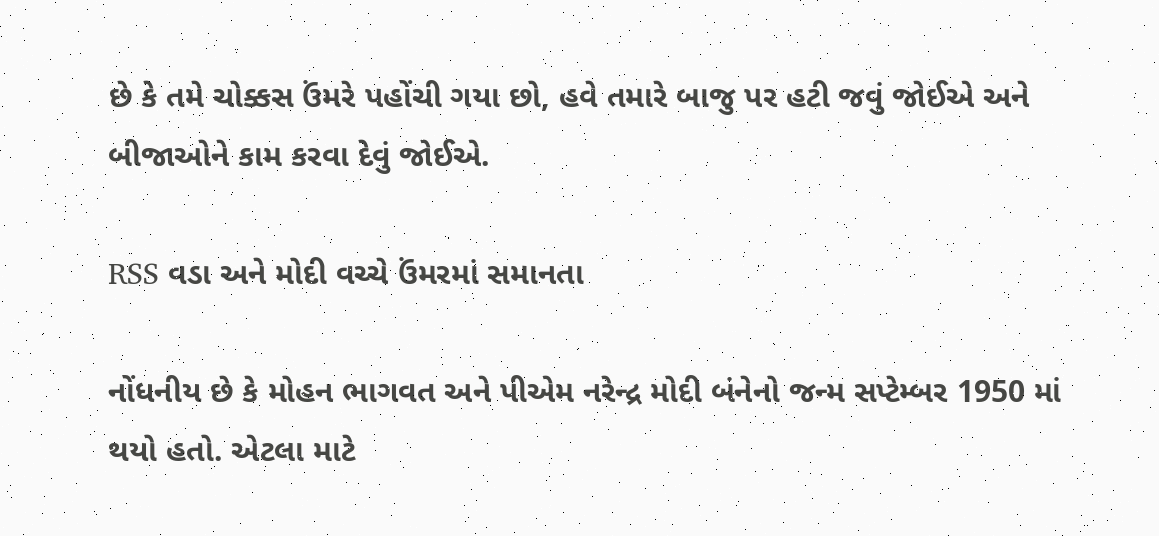છે કે તમે ચોક્કસ ઉંમરે પહોંચી ગયા છો, હવે તમારે બાજુ પર હટી જવું જોઈએ અને બીજાઓને કામ કરવા દેવું જોઈએ.

RSS વડા અને મોદી વચ્ચે ઉંમરમાં સમાનતા

નોંધનીય છે કે મોહન ભાગવત અને પીએમ નરેન્દ્ર મોદી બંનેનો જન્મ સપ્ટેમ્બર 1950 માં થયો હતો. એટલા માટે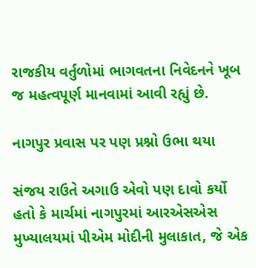રાજકીય વર્તુળોમાં ભાગવતના નિવેદનને ખૂબ જ મહત્વપૂર્ણ માનવામાં આવી રહ્યું છે.

નાગપુર પ્રવાસ પર પણ પ્રશ્નો ઉભા થયા

સંજય રાઉતે અગાઉ એવો પણ દાવો કર્યો હતો કે માર્ચમાં નાગપુરમાં આરએસએસ મુખ્યાલયમાં પીએમ મોદીની મુલાકાત, જે એક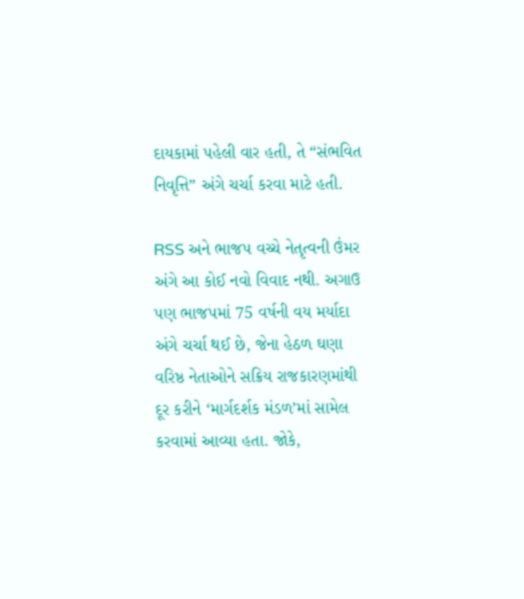દાયકામાં પહેલી વાર હતી, તે “સંભવિત નિવૃત્તિ” અંગે ચર્ચા કરવા માટે હતી.

RSS અને ભાજપ વચ્ચે નેતૃત્વની ઉંમર અંગે આ કોઈ નવો વિવાદ નથી. અગાઉ પણ ભાજપમાં 75 વર્ષની વય મર્યાદા અંગે ચર્ચા થઈ છે, જેના હેઠળ ઘણા વરિષ્ઠ નેતાઓને સક્રિય રાજકારણમાંથી દૂર કરીને ‘માર્ગદર્શક મંડળ’માં સામેલ કરવામાં આવ્યા હતા. જોકે,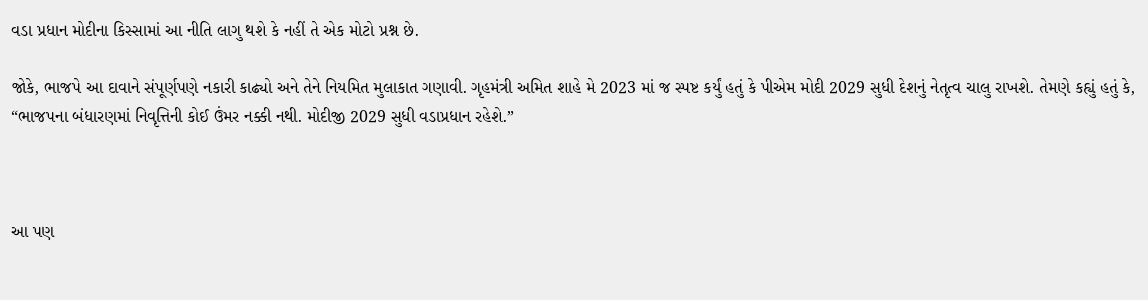વડા પ્રધાન મોદીના કિસ્સામાં આ નીતિ લાગુ થશે કે નહીં તે એક મોટો પ્રશ્ન છે.

જોકે, ભાજપે આ દાવાને સંપૂર્ણપણે નકારી કાઢ્યો અને તેને નિયમિત મુલાકાત ગણાવી. ગૃહમંત્રી અમિત શાહે મે 2023 માં જ સ્પષ્ટ કર્યું હતું કે પીએમ મોદી 2029 સુધી દેશનું નેતૃત્વ ચાલુ રાખશે. તેમણે કહ્યું હતું કે, “ભાજપના બંધારણમાં નિવૃત્તિની કોઈ ઉંમર નક્કી નથી. મોદીજી 2029 સુધી વડાપ્રધાન રહેશે.”



આ પણ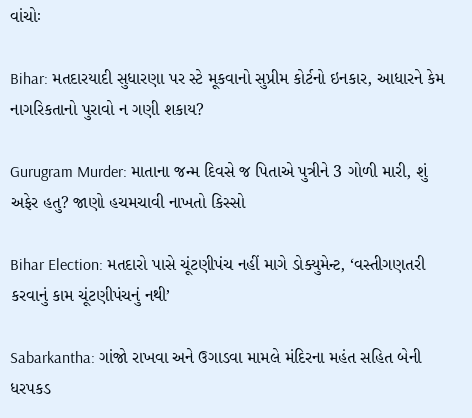વાંચોઃ

Bihar: મતદારયાદી સુધારણા પર સ્ટે મૂકવાનો સુપ્રીમ કોર્ટનો ઇનકાર, આધારને કેમ નાગરિકતાનો પુરાવો ન ગણી શકાય?

Gurugram Murder: માતાના જન્મ દિવસે જ પિતાએ પુત્રીને 3 ગોળી મારી, શું અફેર હતુ? જાણો હચમચાવી નાખતો કિસ્સો

Bihar Election: મતદારો પાસે ચૂંટણીપંચ નહીં માગે ડોક્યુમેન્ટ, ‘વસ્તીગણતરી કરવાનું કામ ચૂંટણીપંચનું નથી’

Sabarkantha: ગાંજો રાખવા અને ઉગાડવા મામલે મંદિરના મહંત સહિત બેની ધરપકડ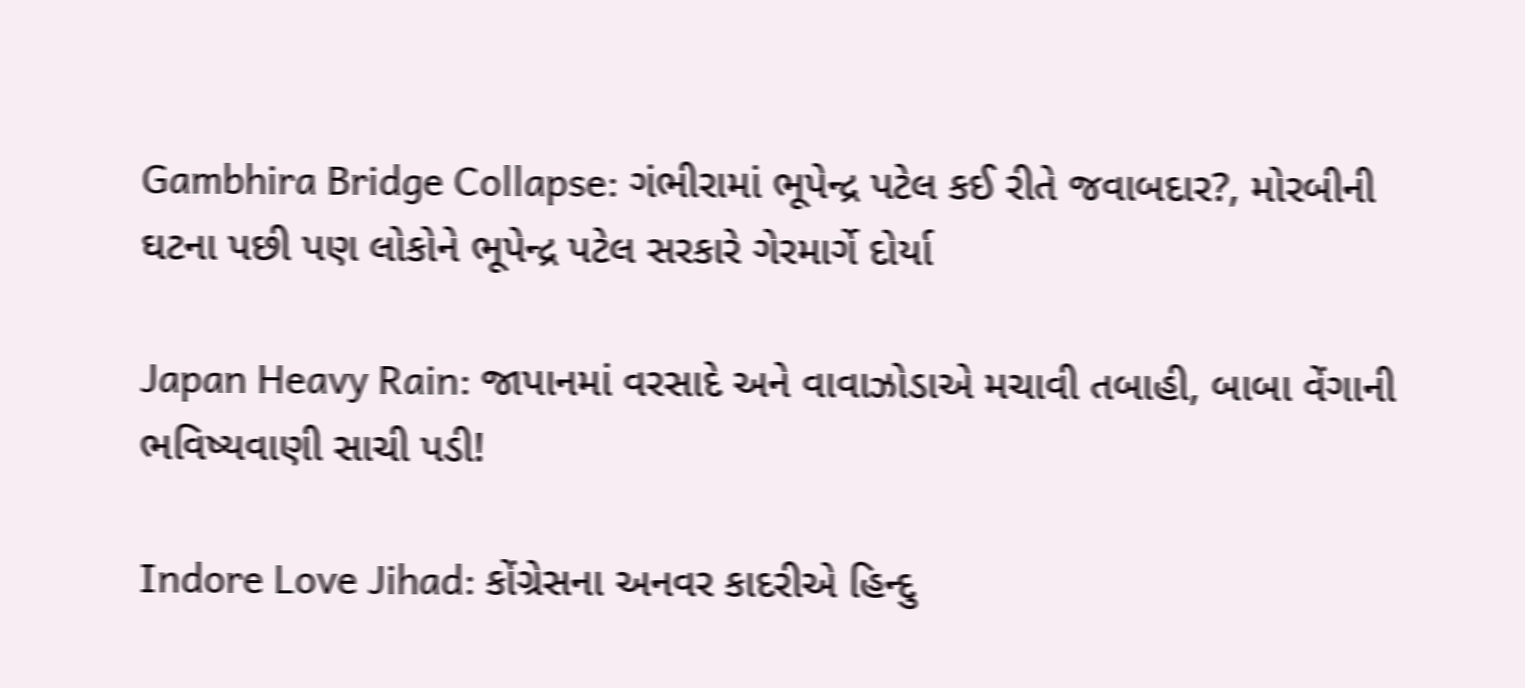Gambhira Bridge Collapse: ગંભીરામાં ભૂપેન્દ્ર પટેલ કઈ રીતે જવાબદાર?, મોરબીની ઘટના પછી પણ લોકોને ભૂપેન્દ્ર પટેલ સરકારે ગેરમાર્ગે દોર્યા

Japan Heavy Rain: જાપાનમાં વરસાદે અને વાવાઝોડાએ મચાવી તબાહી, બાબા વેંગાની ભવિષ્યવાણી સાચી પડી!

Indore Love Jihad: કોંગ્રેસના અનવર કાદરીએ હિન્દુ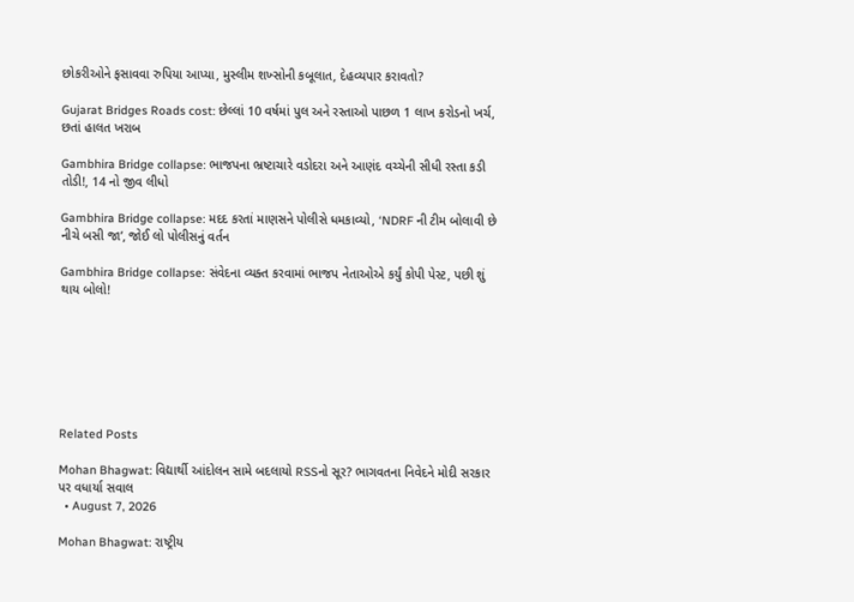છોકરીઓને ફસાવવા રુપિયા આપ્યા, મુસ્લીમ શખ્સોની કબૂલાત, દેહવ્યપાર કરાવતો?

Gujarat Bridges Roads cost: છેલ્લાં 10 વર્ષમાં પુલ અને રસ્તાઓ પાછળ 1 લાખ કરોડનો ખર્ચ, છતાં હાલત ખરાબ

Gambhira Bridge collapse: ભાજપના ભ્રષ્ટાચારે વડોદરા અને આણંદ વચ્ચેની સીધી રસ્તા કડી તોડી!, 14 નો જીવ લીધો

Gambhira Bridge collapse: મદદ કરતાં માણસને પોલીસે ધમકાવ્યો, ‘NDRF ની ટીમ બોલાવી છે નીચે બસી જા’, જોઈ લો પોલીસનું વર્તન

Gambhira Bridge collapse: સંવેદના વ્યક્ત કરવામાં ભાજપ નેતાઓએ કર્યું કોપી પેસ્ટ, પછી શું થાય બોલો!







Related Posts

Mohan Bhagwat: વિદ્યાર્થી આંદોલન સામે બદલાયો RSSનો સૂર? ભાગવતના નિવેદને મોદી સરકાર પર વધાર્યા સવાલ
  • August 7, 2026

Mohan Bhagwat: રાષ્ટ્રીય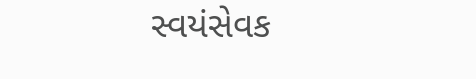સ્વયંસેવક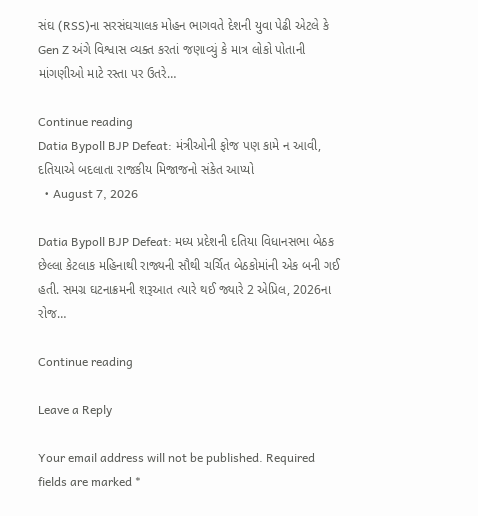સંઘ (RSS)ના સરસંઘચાલક મોહન ભાગવતે દેશની યુવા પેઢી એટલે કે Gen Z અંગે વિશ્વાસ વ્યક્ત કરતાં જણાવ્યું કે માત્ર લોકો પોતાની માંગણીઓ માટે રસ્તા પર ઉતરે…

Continue reading
Datia Bypoll BJP Defeat: મંત્રીઓની ફોજ પણ કામે ન આવી, દતિયાએ બદલાતા રાજકીય મિજાજનો સંકેત આપ્યો
  • August 7, 2026

Datia Bypoll BJP Defeat: મધ્ય પ્રદેશની દતિયા વિધાનસભા બેઠક છેલ્લા કેટલાક મહિનાથી રાજ્યની સૌથી ચર્ચિત બેઠકોમાંની એક બની ગઈ હતી. સમગ્ર ઘટનાક્રમની શરૂઆત ત્યારે થઈ જ્યારે 2 એપ્રિલ, 2026ના રોજ…

Continue reading

Leave a Reply

Your email address will not be published. Required fields are marked *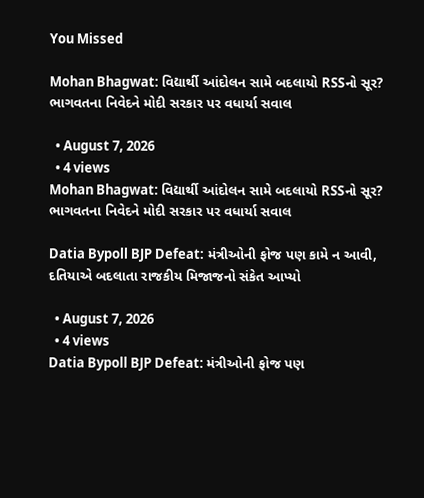You Missed

Mohan Bhagwat: વિદ્યાર્થી આંદોલન સામે બદલાયો RSSનો સૂર? ભાગવતના નિવેદને મોદી સરકાર પર વધાર્યા સવાલ

  • August 7, 2026
  • 4 views
Mohan Bhagwat: વિદ્યાર્થી આંદોલન સામે બદલાયો RSSનો સૂર? ભાગવતના નિવેદને મોદી સરકાર પર વધાર્યા સવાલ

Datia Bypoll BJP Defeat: મંત્રીઓની ફોજ પણ કામે ન આવી, દતિયાએ બદલાતા રાજકીય મિજાજનો સંકેત આપ્યો

  • August 7, 2026
  • 4 views
Datia Bypoll BJP Defeat: મંત્રીઓની ફોજ પણ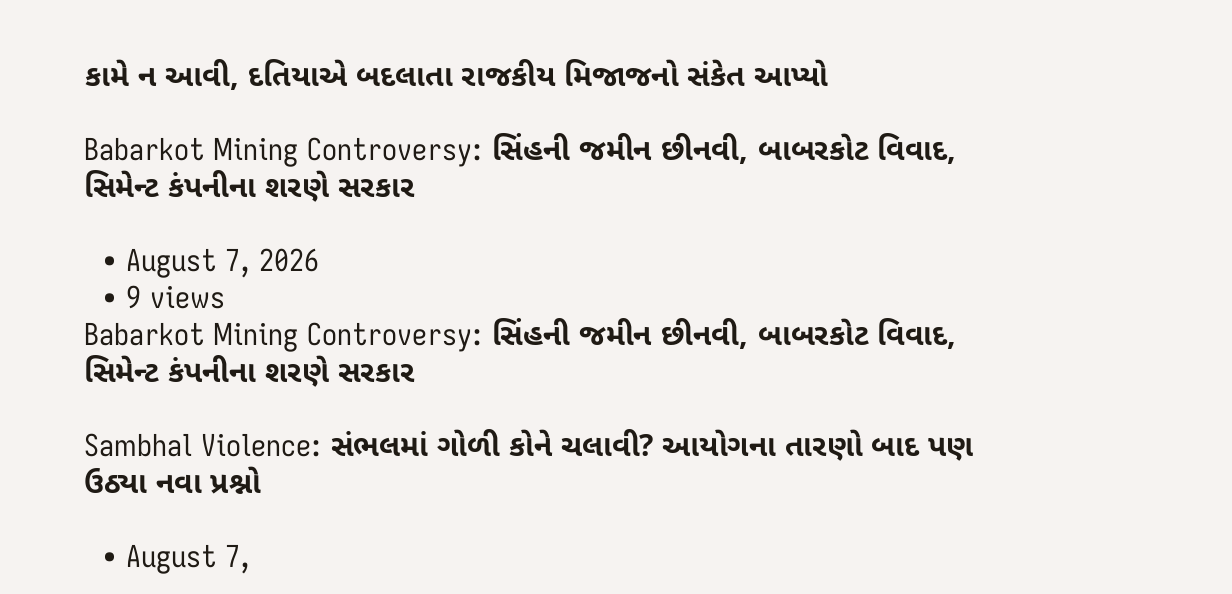કામે ન આવી, દતિયાએ બદલાતા રાજકીય મિજાજનો સંકેત આપ્યો

Babarkot Mining Controversy: સિંહની જમીન છીનવી, બાબરકોટ વિવાદ, સિમેન્ટ કંપનીના શરણે સરકાર

  • August 7, 2026
  • 9 views
Babarkot Mining Controversy: સિંહની જમીન છીનવી, બાબરકોટ વિવાદ, સિમેન્ટ કંપનીના શરણે સરકાર

Sambhal Violence: સંભલમાં ગોળી કોને ચલાવી? આયોગના તારણો બાદ પણ ઉઠ્યા નવા પ્રશ્નો

  • August 7,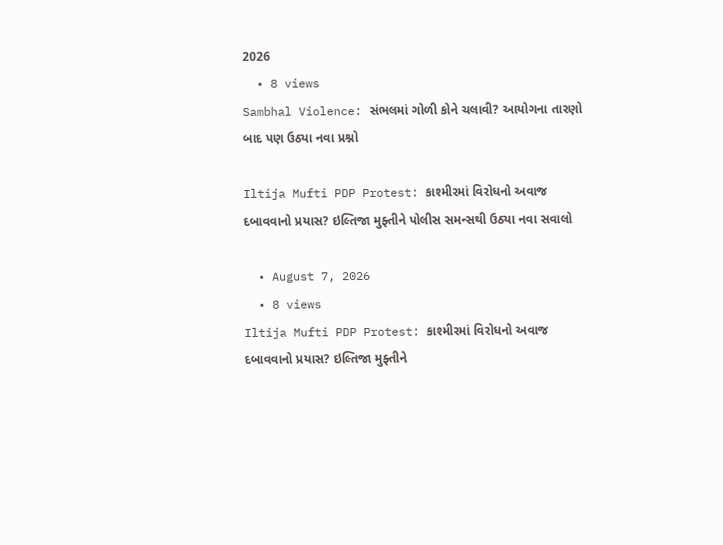2026
  • 8 views
Sambhal Violence: સંભલમાં ગોળી કોને ચલાવી? આયોગના તારણો બાદ પણ ઉઠ્યા નવા પ્રશ્નો

Iltija Mufti PDP Protest: કાશ્મીરમાં વિરોધનો અવાજ દબાવવાનો પ્રયાસ? ઇલ્તિજા મુફ્તીને પોલીસ સમન્સથી ઉઠ્યા નવા સવાલો

  • August 7, 2026
  • 8 views
Iltija Mufti PDP Protest: કાશ્મીરમાં વિરોધનો અવાજ દબાવવાનો પ્રયાસ? ઇલ્તિજા મુફ્તીને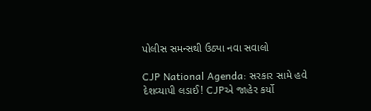પોલીસ સમન્સથી ઉઠ્યા નવા સવાલો

CJP National Agenda: સરકાર સામે હવે દેશવ્યાપી લડાઈ! CJPએ જાહેર કર્યો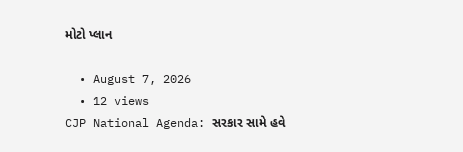મોટો પ્લાન

  • August 7, 2026
  • 12 views
CJP National Agenda: સરકાર સામે હવે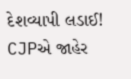દેશવ્યાપી લડાઈ! CJPએ જાહેર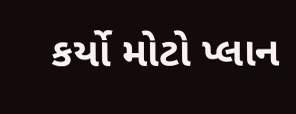કર્યો મોટો પ્લાન